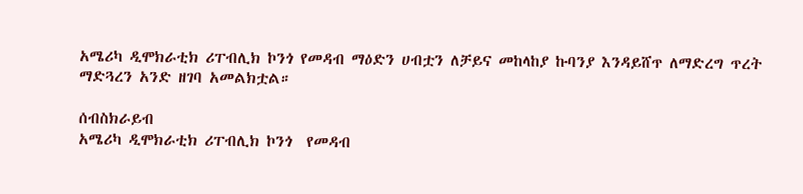አሜሪካ ዲሞክራቲክ ሪፐብሊክ ኮንጎ የመዳብ ማዕድን ሀብቷን ለቻይና መከላከያ ኩባንያ እንዳይሸጥ ለማድረግ ጥረት ማድጓረን አንድ ዘገባ አመልክቷል።

ሰብስክራይብ
አሜሪካ ዲሞክራቲክ ሪፐብሊክ ኮንጎ  የመዳብ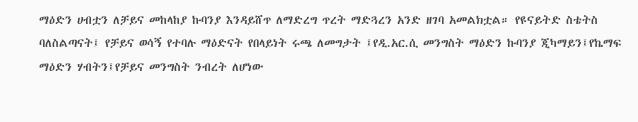ማዕድን ሀብቷን ለቻይና መከላከያ ኩባንያ እንዳይሸጥ ለማድረግ ጥረት ማድጓረን አንድ ዘገባ አመልክቷል። የዩናይትድ ስቴትስ ባለስልጣናት፤ የቻይና ወሳኝ የተባሉ ማዕድናት የበላይነት ሩጫ ለመግታት ፤የዲ.አር.ሲ መንግስት ማዕድን ኩባንያ ጂካማይን፤የኬማፍ ማዕድን ሃብትን፤የቻይና መንግስት ንብረት ለሆነው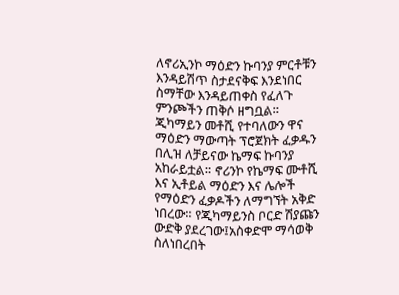ለኖሪኢንኮ ማዕድን ኩባንያ ምርቶቹን እንዳይሽጥ ስታደናቅፍ እንደነበር ስማቸው እንዳይጠቀስ የፈለጉ ምንጮችን ጠቅሶ ዘግቧል። ጂካማይን መቶሺ የተባለውን ዋና ማዕድን ማውጣት ፕሮጀክት ፈቃዱን በሊዝ ለቻይናው ኬማፍ ኩባንያ አከራይቷል። ኖሪንኮ የኬማፍ ሙቶሺ እና ኢቶይል ማዕድን እና ሌሎች የማዕድን ፈቃዶችን ለማግኘት አቅድ ነበረው። የጂካማይንስ ቦርድ ሽያጩን ውድቅ ያደረገው፤አስቀድሞ ማሳወቅ ስለነበረበት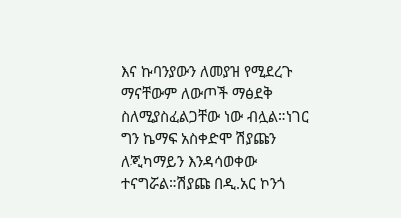እና ኩባንያውን ለመያዝ የሚደረጉ ማናቸውም ለውጦች ማፅደቅ ስለሚያስፈልጋቸው ነው ብሏል።ነገር ግን ኬማፍ አስቀድሞ ሽያጩን ለጂካማይን እንዳሳወቀው ተናግሯል።ሽያጩ በዲ.አር ኮንጎ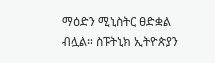ማዕድን ሚኒስትር ፀድቋል ብሏል። ስፑትኒክ ኢትዮጵያን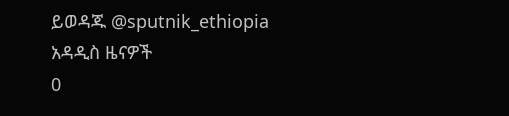ይወዳጁ @sputnik_ethiopia
አዳዲስ ዜናዎች
0